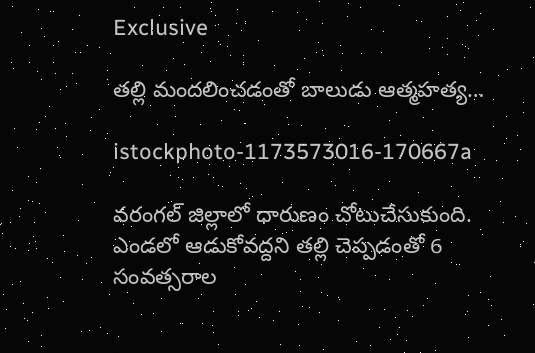Exclusive

తల్లి మందలించడంతో బాలుడు ఆత్మహత్య…

istockphoto-1173573016-170667a

వరంగల్ జిల్లాలో ధారుణం చోటుచేసుకుంది. ఎండలో ఆడుకోవద్దని తల్లి చెప్పడంతో 6 సంవత్సరాల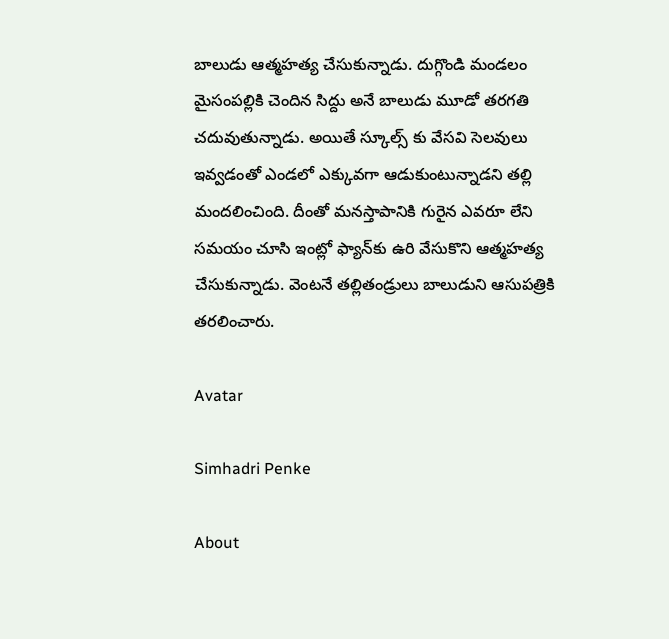బాలుడు ఆత్మహత్య చేసుకున్నాడు. దుగ్గొండి మండలం మైసంపల్లికి చెందిన సిద్దు అనే బాలుడు మూడో తరగతి చదువుతున్నాడు. అయితే స్కూల్స్ కు వేసవి సెలవులు ఇవ్వడంతో ఎండలో ఎక్కువగా ఆడుకుంటున్నాడని తల్లి మందలించింది. దీంతో మనస్తాపానికి గురైన ఎవరూ లేని సమయం చూసి ఇంట్లో ఫ్యాన్‌కు ఉరి వేసుకొని ఆత్మహత్య చేసుకున్నాడు. వెంటనే తల్లితండ్రులు బాలుడుని ఆసుపత్రికి తరలించారు.

Avatar

Simhadri Penke

About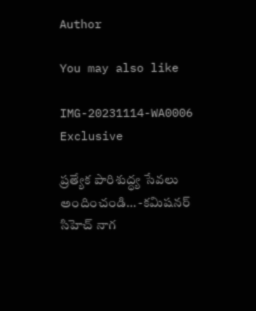Author

You may also like

IMG-20231114-WA0006
Exclusive

ప్రత్యేక పారిశుద్ధ్య సేవలు అందించండి… -కమిషనర్ సిహెచ్ నాగ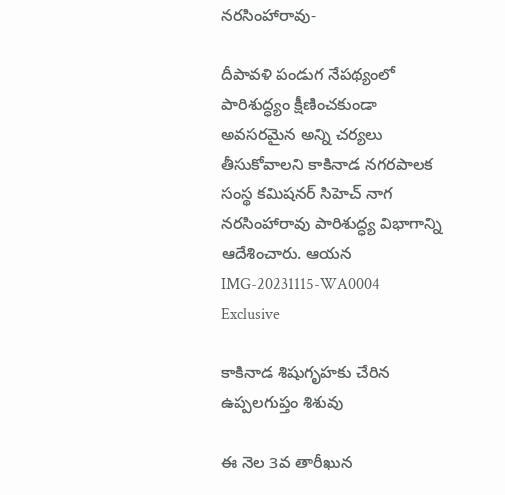నరసింహారావు-

దీపావళి పండుగ నేపథ్యంలో పారిశుద్ధ్యం క్షీణించకుండా అవసరమైన అన్ని చర్యలు తీసుకోవాలని కాకినాడ నగరపాలక సంస్థ కమిషనర్ సిహెచ్ నాగ నరసింహారావు పారిశుద్ధ్య విభాగాన్ని ఆదేశించారు. ఆయన
IMG-20231115-WA0004
Exclusive

కాకినాడ శిషుగృహకు చేరిన ఉప్పలగుప్తం శిశువు

ఈ నెల 3వ తారీఖున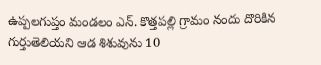ఉప్పలగుప్తం మండలం ఎన్. కొత్తపల్లి గ్రామం నందు దొరికిన గుర్తుతెలియని ఆడ శిశువును 10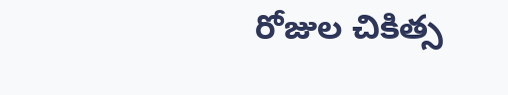రోజుల చికిత్స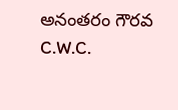అనంతరం గౌరవ C.W.C.